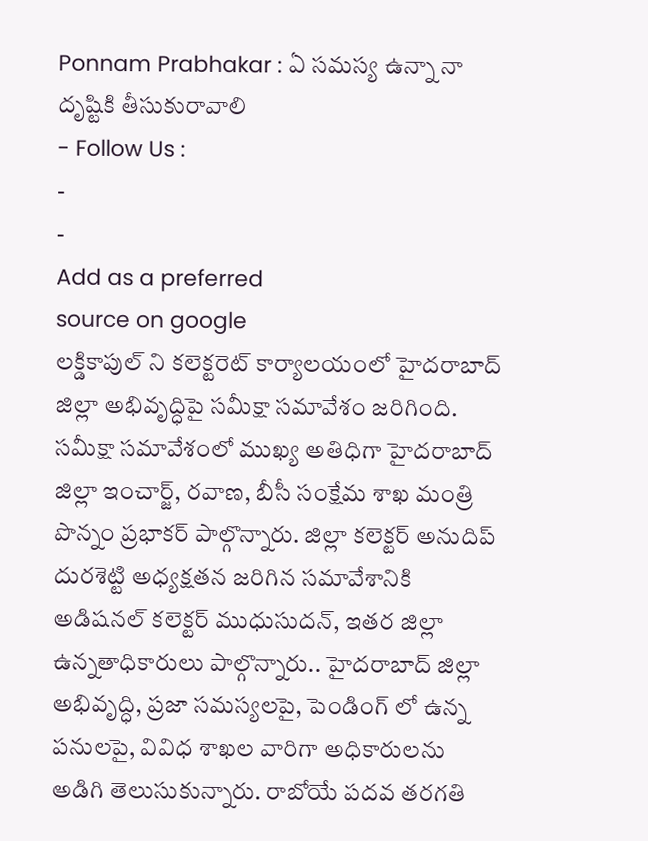Ponnam Prabhakar : ఏ సమస్య ఉన్నా నా దృష్టికి తీసుకురావాలి
- Follow Us :
-
-
Add as a preferred
source on google
లక్డికాపుల్ ని కలెక్టరెట్ కార్యాలయంలో హైదరాబాద్ జిల్లా అభివృద్ధిపై సమీక్షా సమావేశం జరిగింది. సమీక్షా సమావేశంలో ముఖ్య అతిధిగా హైదరాబాద్ జిల్లా ఇంచార్జ్, రవాణ, బీసీ సంక్షేమ శాఖ మంత్రి పొన్నం ప్రభాకర్ పాల్గొన్నారు. జిల్లా కలెక్టర్ అనుదిప్ దురశెట్టి అధ్యక్షతన జరిగిన సమావేశానికి అడిషనల్ కలెక్టర్ ముధుసుదన్, ఇతర జిల్లా ఉన్నతాధికారులు పాల్గొన్నారు.. హైదరాబాద్ జిల్లా అభివృద్ధి, ప్రజా సమస్యలపై, పెండింగ్ లో ఉన్న పనులపై, వివిధ శాఖల వారిగా అధికారులను అడిగి తెలుసుకున్నారు. రాబోయే పదవ తరగతి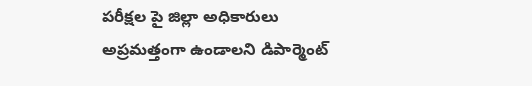పరీక్షల పై జిల్లా అధికారులు అప్రమత్తంగా ఉండాలని డిపార్మెంట్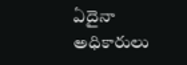ఏదైనా అధికారులు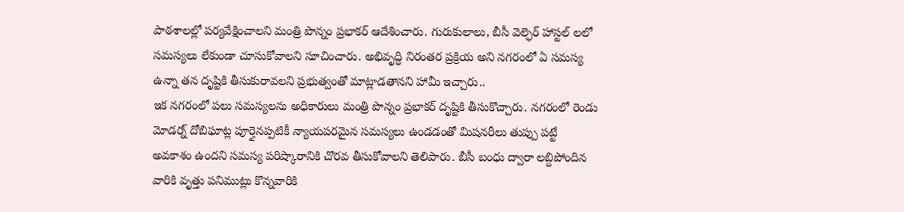పాఠశాలల్లో పర్యవేక్షించాలని మంత్రి పొన్నం ప్రభాకర్ ఆదేశించారు. గురుకులాలు, బీసీ వెల్ఫెర్ హాస్టల్ లలో సమస్యలు లేకుండా చూసుకోవాలని సూచించారు. అభివృద్ధి నిరంతర ప్రక్రియ అని నగరంలో ఏ సమస్య ఉన్నా తన దృష్టికి తీసుకురావలని ప్రభుత్వంతో మాట్లాడతానని హామీ ఇచ్చారు..
ఇక నగరంలో పలు సమస్యలను అధికారులు మంత్రి పొన్నం ప్రభాకర్ దృష్టికి తీసుకొచ్చారు. నగరంలో రెండు మోడర్న్ దోబిఘాట్ల పూర్తైనప్పటికీ న్యాయపరమైన సమస్యలు ఉండడంతో మిషనరీలు తుప్పు పట్టే అవకాశం ఉందని సమస్య పరిష్కారానికి చొరవ తీసుకోవాలని తెలిపారు. బీసీ బంధు ద్వారా లబ్దిపోందిన వారికి వృత్తు పనిముట్లు కొన్నవారికి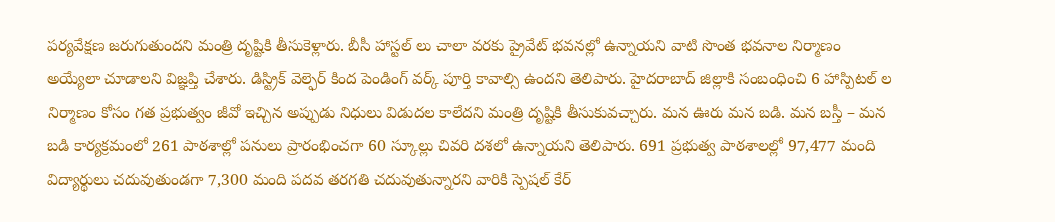పర్యవేక్షణ జరుగుతుందని మంత్రి దృష్టికి తీసుకెళ్లారు. బీసీ హాస్టల్ లు చాలా వరకు ప్రైవేట్ భవనల్లో ఉన్నాయని వాటి సొంత భవనాల నిర్మాణం అయ్యేలా చూడాలని విజ్ఞప్తి చేశారు. డిస్ట్రిక్ వెల్ఫెర్ కింద పెండింగ్ వర్క్ పూర్తి కావాల్సి ఉందని తెలిపారు. హైదరాబాద్ జిల్లాకి సంబంధించి 6 హాస్పిటల్ ల నిర్మాణం కోసం గత ప్రభుత్వం జీవో ఇచ్చిన అప్పుడు నిధులు విడుదల కాలేదని మంత్రి దృష్టికి తీసుకువచ్చారు. మన ఊరు మన బడి. మన బస్తీ – మన బడి కార్యక్రమంలో 261 పాఠశాల్లో పనులు ప్రారంభించగా 60 స్కూల్లు చివరి దశలో ఉన్నాయని తెలిపారు. 691 ప్రభుత్వ పాఠశాలల్లో 97,477 మంది విద్యార్థులు చదువుతుండగా 7,300 మంది పదవ తరగతి చదువుతున్నారని వారికి స్పెషల్ కేర్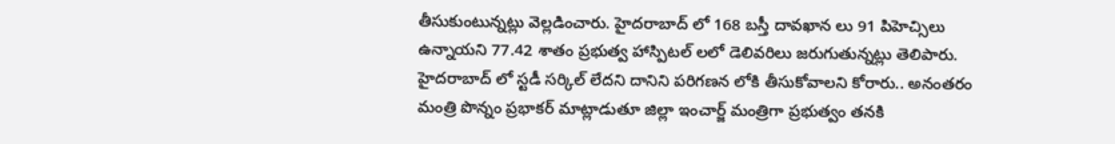తీసుకుంటున్నట్లు వెల్లడించారు. హైదరాబాద్ లో 168 బస్తీ దావఖాన లు 91 పిహెచ్సిలు ఉన్నాయని 77.42 శాతం ప్రభుత్వ హాస్పిటల్ లలో డెలివరిలు జరుగుతున్నట్లు తెలిపారు. హైదరాబాద్ లో స్టడీ సర్కిల్ లేదని దానిని పరిగణన లోకి తీసుకోవాలని కోరారు.. అనంతరం మంత్రి పొన్నం ప్రభాకర్ మాట్లాడుతూ జిల్లా ఇంచార్జ్ మంత్రిగా ప్రభుత్వం తనకి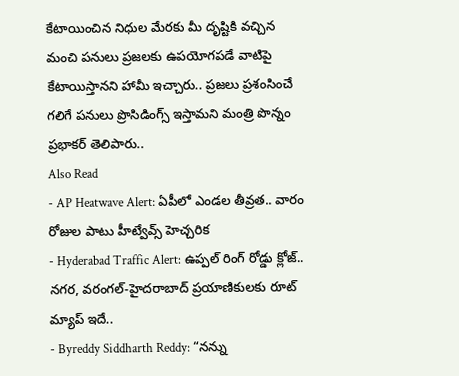కేటాయించిన నిధుల మేరకు మీ దృష్టికి వచ్చిన మంచి పనులు ప్రజలకు ఉపయోగపడే వాటిపై కేటాయిస్తానని హామీ ఇచ్చారు.. ప్రజలు ప్రశంసించే గలిగే పనులు ప్రొసిడింగ్స్ ఇస్తామని మంత్రి పొన్నం ప్రభాకర్ తెలిపారు..
Also Read
- AP Heatwave Alert: ఏపీలో ఎండల తీవ్రత.. వారం రోజుల పాటు హీట్వేవ్స్ హెచ్చరిక
- Hyderabad Traffic Alert: ఉప్పల్ రింగ్ రోడ్డు క్లోజ్.. నగర, వరంగల్-హైదరాబాద్ ప్రయాణికులకు రూట్ మ్యాప్ ఇదే..
- Byreddy Siddharth Reddy: “నన్ను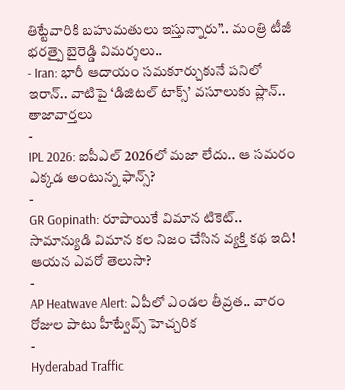తిట్టేవారికి బహుమతులు ఇస్తున్నారు”.. మంత్రి టీజీ భరత్పై బైరెడ్డి విమర్శలు..
- Iran: భారీ ఆదాయం సమకూర్చుకునే పనిలో ఇరాన్.. వాటిపై ‘డిజిటల్ టాక్స్’ వసూలుకు ప్లాన్..
తాజావార్తలు
-
IPL 2026: ఐపీఎల్ 2026లో మజా లేదు.. ఆ సమరం ఎక్కడ అంటున్న ఫాన్స్?
-
GR Gopinath: రూపాయికే విమాన టికెట్.. సామాన్యుడి విమాన కల నిజం చేసిన వ్యక్తి కథ ఇది! ఆయన ఎవరో తెలుసా?
-
AP Heatwave Alert: ఏపీలో ఎండల తీవ్రత.. వారం రోజుల పాటు హీట్వేవ్స్ హెచ్చరిక
-
Hyderabad Traffic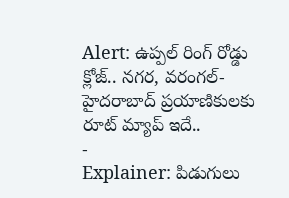Alert: ఉప్పల్ రింగ్ రోడ్డు క్లోజ్.. నగర, వరంగల్-హైదరాబాద్ ప్రయాణికులకు రూట్ మ్యాప్ ఇదే..
-
Explainer: పిడుగులు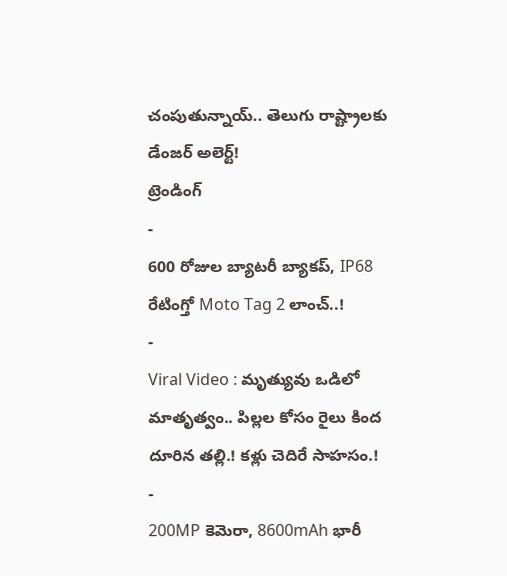చంపుతున్నాయ్.. తెలుగు రాష్ట్రాలకు డేంజర్ అలెర్ట్!
ట్రెండింగ్
-
600 రోజుల బ్యాటరీ బ్యాకప్, IP68 రేటింగ్తో Moto Tag 2 లాంచ్..!
-
Viral Video : మృత్యువు ఒడిలో మాతృత్వం.. పిల్లల కోసం రైలు కింద దూరిన తల్లి.! కళ్లు చెదిరే సాహసం.!
-
200MP కెమెరా, 8600mAh భారీ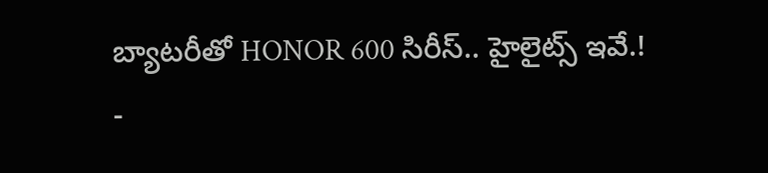బ్యాటరీతో HONOR 600 సిరీస్.. హైలైట్స్ ఇవే.!
-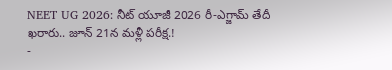NEET UG 2026: నీట్ యూజీ 2026 రీ-ఎగ్జామ్ తేదీ ఖరారు.. జూన్ 21న మళ్లీ పరీక్ష.!
-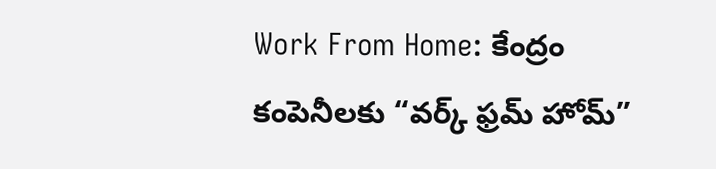Work From Home: కేంద్రం కంపెనీలకు “వర్క్ ఫ్రమ్ హోమ్”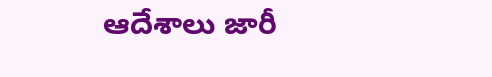ఆదేశాలు జారీ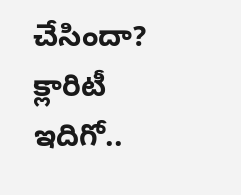చేసిందా? క్లారిటీ ఇదిగో..